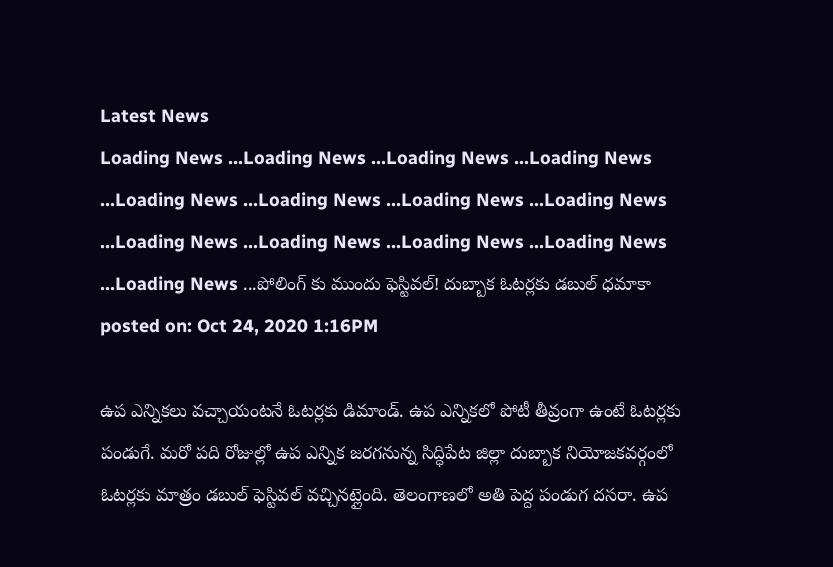Latest News
Loading News ...Loading News ...Loading News ...Loading News ...Loading News ...Loading News ...Loading News ...Loading News ...Loading News ...Loading News ...Loading News ...Loading News ...Loading News ...పోలింగ్ కు ముందు ఫెస్టివల్! దుబ్బాక ఓటర్లకు డబుల్ ధమాకా
posted on: Oct 24, 2020 1:16PM

ఉప ఎన్నికలు వచ్చాయంటనే ఓటర్లకు డిమాండ్. ఉప ఎన్నికలో పోటీ తీవ్రంగా ఉంటే ఓటర్లకు పండుగే. మరో పది రోజుల్లో ఉప ఎన్నిక జరగనున్న సిద్ధిపేట జిల్లా దుబ్బాక నియోజకవర్గంలో ఓటర్లకు మాత్రం డబుల్ ఫెస్టివల్ వచ్చినట్లైంది. తెలంగాణలో అతి పెద్ద పండుగ దసరా. ఉప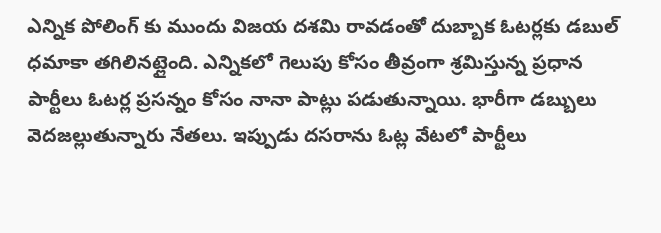ఎన్నిక పోలింగ్ కు ముందు విజయ దశమి రావడంతో దుబ్బాక ఓటర్లకు డబుల్ ధమాకా తగిలినట్లైంది. ఎన్నికలో గెలుపు కోసం తీవ్రంగా శ్రమిస్తున్న ప్రధాన పార్టీలు ఓటర్ల ప్రసన్నం కోసం నానా పాట్లు పడుతున్నాయి. భారీగా డబ్బులు వెదజల్లుతున్నారు నేతలు. ఇప్పుడు దసరాను ఓట్ల వేటలో పార్టీలు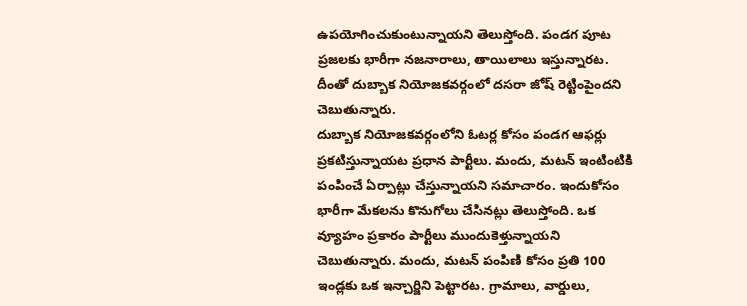ఉపయోగించుకుంటున్నాయని తెలుస్తోంది. పండగ పూట ప్రజలకు భారీగా నజనారాలు, తాయిలాలు ఇస్తున్నారట. దీంతో దుబ్బాక నియోజకవర్గంలో దసరా జోష్ రెట్టింపైందని చెబుతున్నారు.
దుబ్బాక నియోజకవర్గంలోని ఓటర్ల కోసం పండగ ఆఫర్లు ప్రకటిస్తున్నాయట ప్రధాన పార్టీలు. మందు, మటన్ ఇంటింటికి పంపించే ఏర్పాట్లు చేస్తున్నాయని సమాచారం. ఇందుకోసం భారీగా మేకలను కొనుగోలు చేసినట్లు తెలుస్తోంది. ఒక వ్యూహం ప్రకారం పార్టీలు ముందుకెళ్తున్నాయని చెబుతున్నారు. మందు, మటన్ పంపిణి కోసం ప్రతి 100 ఇండ్లకు ఒక ఇన్చార్జిని పెట్టారట. గ్రామాలు, వార్డులు,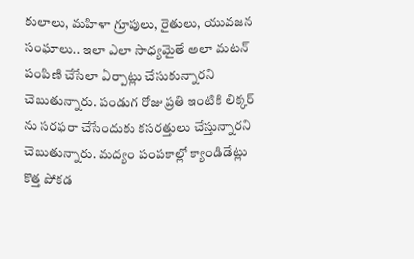కులాలు, మహిళా గ్రూపులు, రైతులు, యువజన సంఘాలు.. ఇలా ఎలా సాధ్యమైతే అలా మటన్ పంపిణి చేసేలా ఏర్పాట్లు చేసుకున్నారని చెబుతున్నారు. పండుగ రోజు ప్రతి ఇంటికి లిక్కర్ ను సరఫరా చేసేందుకు కసరత్తులు చేస్తున్నారని చెబుతున్నారు. మద్యం పంపకాల్లో క్యాండిడేట్లు కొత్త పోకడ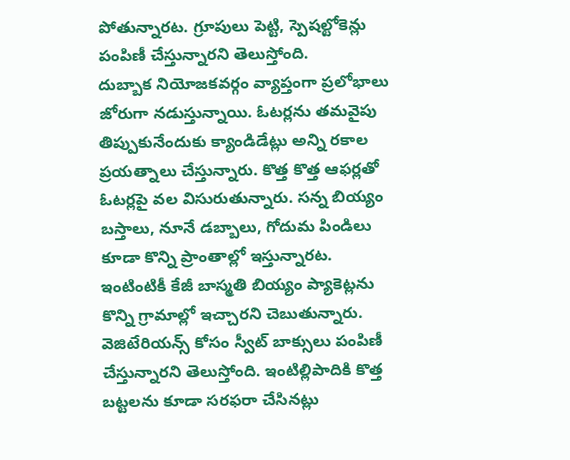పోతున్నారట. గ్రూపులు పెట్టి, స్పెషల్టోకెన్లు పంపిణీ చేస్తున్నారని తెలుస్తోంది.
దుబ్బాక నియోజకవర్గం వ్యాప్తంగా ప్రలోభాలు జోరుగా నడుస్తున్నాయి. ఓటర్లను తమవైపు తిప్పుకునేందుకు క్యాండిడేట్లు అన్ని రకాల ప్రయత్నాలు చేస్తున్నారు. కొత్త కొత్త ఆఫర్లతో ఓటర్లపై వల విసురుతున్నారు. సన్న బియ్యం బస్తాలు, నూనే డబ్బాలు, గోదుమ పిండిలు కూడా కొన్ని ప్రాంతాల్లో ఇస్తున్నారట. ఇంటింటికీ కేజీ బాస్మతి బియ్యం ప్యాకెట్లను కొన్ని గ్రామాల్లో ఇచ్చారని చెబుతున్నారు. వెజిటేరియన్స్ కోసం స్వీట్ బాక్సులు పంపిణీ చేస్తున్నారని తెలుస్తోంది. ఇంటిల్లిపాదికి కొత్త బట్టలను కూడా సరఫరా చేసినట్లు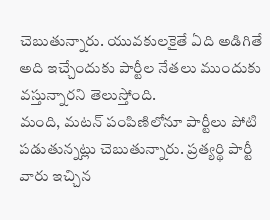చెబుతున్నారు. యువకులకైతే ఏది అడిగితే అది ఇచ్చేందుకు పార్టీల నేతలు ముందుకు వస్తున్నారని తెలుస్తోంది.
మంది, మటన్ పంపిణిలోనూ పార్టీలు పోటి పడుతున్నట్లు చెబుతున్నారు. ప్రత్యర్థి పార్టీ వారు ఇచ్చిన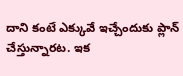దాని కంటే ఎక్కువే ఇచ్చేందుకు ప్లాన్ చేస్తున్నారట. ఇక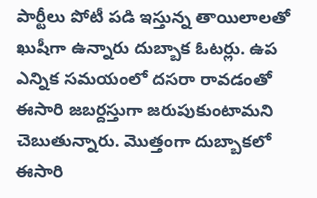పార్టీలు పోటీ పడి ఇస్తున్న తాయిలాలతో ఖుషీగా ఉన్నారు దుబ్బాక ఓటర్లు. ఉప ఎన్నిక సమయంలో దసరా రావడంతో ఈసారి జబర్దస్తుగా జరుపుకుంటామని చెబుతున్నారు. మొత్తంగా దుబ్బాకలో ఈసారి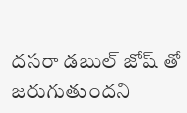దసరా డబుల్ జోష్ తో జరుగుతుందని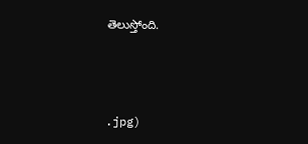తెలుస్తోంది.



.jpg)